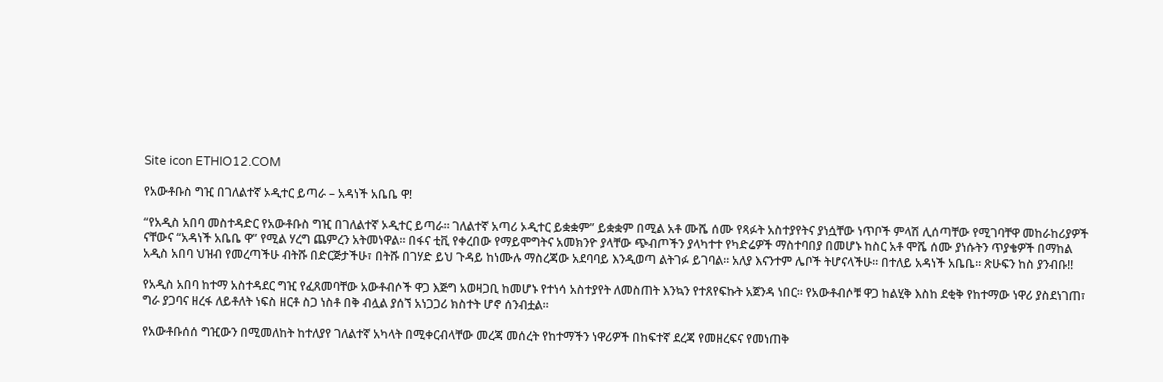Site icon ETHIO12.COM

የአውቶቡስ ግዢ በገለልተኛ ኦዲተር ይጣራ – አዳነች አቤቤ ዋ!

“የአዲስ አበባ መስተዳድር የአውቶቡስ ግዢ በገለልተኛ ኦዲተር ይጣራ። ገለልተኛ አጣሪ ኦዲተር ይቋቋም” ይቋቋም በሚል አቶ ሙሼ ሰሙ የጻፉት አስተያየትና ያነሷቸው ነጥቦች ምላሽ ሊሰጣቸው የሚገባቸዋ መከራከሪያዎች ናቸውና “አዳነች አቤቤ ዋ” የሚል ሃረግ ጨምረን አትመነዋል። በፋና ቲቪ የቀረበው የማይሞግትና አመክንዮ ያላቸው ጭብጦችን ያላካተተ የካድሬዎች ማስተባበያ በመሆኑ ከስር አቶ ሞሼ ሰሙ ያነሱትን ጥያቄዎች በማከል አዲስ አበባ ህዝብ የመረጣችሁ ብትሹ በድርጅታችሁ፣ በትሹ በገሃድ ይህ ጉዳይ ከነሙሉ ማስረጃው አደባባይ እንዲወጣ ልትገፉ ይገባል። አለያ እናንተም ሌቦች ትሆናላችሁ። በተለይ አዳነች አቤቤ። ጽሁፍን ከስ ያንብቡ!!

የአዲስ አበባ ከተማ አስተዳደር ግዢ የፈጸመባቸው አውቶብሶች ዋጋ እጅግ አወዛጋቢ ከመሆኑ የተነሳ አስተያየት ለመስጠት እንኳን የተጸየፍኩት አጀንዳ ነበር። የአውቶብሶቹ ዋጋ ከልሂቅ እስከ ደቂቅ የከተማው ነዋሪ ያስደነገጠ፣ ግራ ያጋባና ዘረፋ ለይቶለት ነፍስ ዘርቶ ስጋ ነስቶ በቅ ብሏል ያሰኘ አነጋጋሪ ክስተት ሆኖ ሰንብቷል።

የአውቶቡሰሰ ግዢውን በሚመለከት ከተለያየ ገለልተኛ አካላት በሚቀርብላቸው መረጃ መሰረት የከተማችን ነዋሪዎች በከፍተኛ ደረጃ የመዘረፍና የመነጠቅ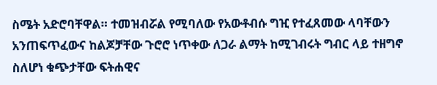ስሜት አድሮባቸዋል። ተመዝብሯል የሚባለው የአውቶብሱ ግዢ የተፈጸመው ላባቸውን አንጠፍጥፈውና ከልጆቻቸው ጉሮሮ ነጥቀው ለጋራ ልማት ከሚገብሩት ግብር ላይ ተዘግኖ ስለሆነ ቁጭታቸው ፍትሐዊና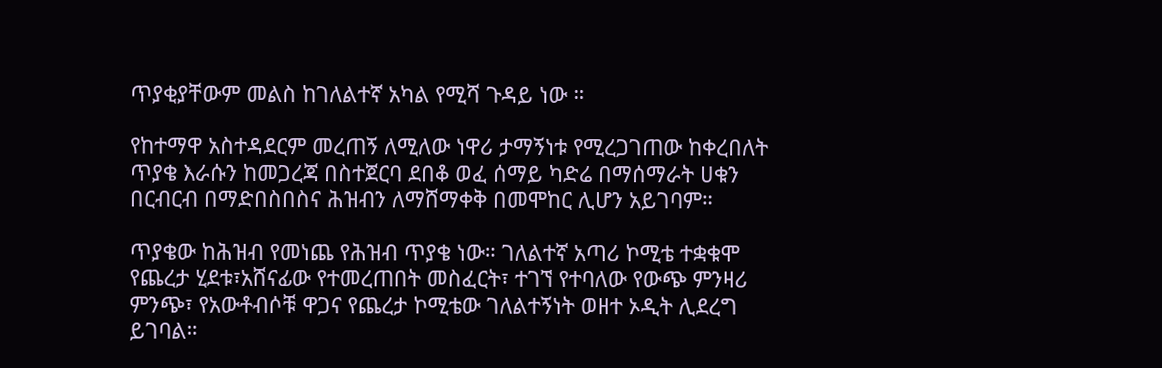ጥያቂያቸውም መልስ ከገለልተኛ አካል የሚሻ ጉዳይ ነው ።

የከተማዋ አስተዳደርም መረጠኝ ለሚለው ነዋሪ ታማኝነቱ የሚረጋገጠው ከቀረበለት ጥያቄ እራሱን ከመጋረጃ በስተጀርባ ደበቆ ወፈ ሰማይ ካድሬ በማሰማራት ሀቁን በርብርብ በማድበስበስና ሕዝብን ለማሸማቀቅ በመሞከር ሊሆን አይገባም።

ጥያቄው ከሕዝብ የመነጨ የሕዝብ ጥያቄ ነው። ገለልተኛ አጣሪ ኮሚቴ ተቋቁሞ የጨረታ ሂደቱ፣አሸናፊው የተመረጠበት መስፈርት፣ ተገኘ የተባለው የውጭ ምንዛሪ ምንጭ፣ የአውቶብሶቹ ዋጋና የጨረታ ኮሚቴው ገለልተኝነት ወዘተ ኦዲት ሊደረግ ይገባል።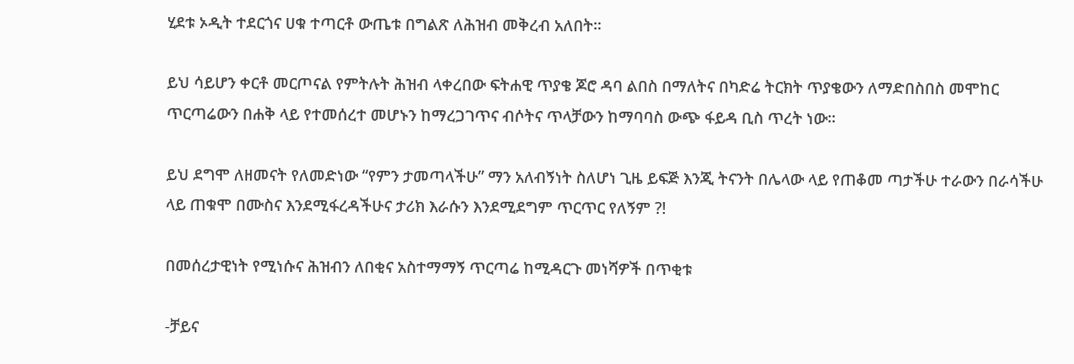ሂደቱ ኦዲት ተደርጎና ሀቁ ተጣርቶ ውጤቱ በግልጽ ለሕዝብ መቅረብ አለበት።

ይህ ሳይሆን ቀርቶ መርጦናል የምትሉት ሕዝብ ላቀረበው ፍትሐዊ ጥያቄ ጆሮ ዳባ ልበስ በማለትና በካድሬ ትርክት ጥያቄውን ለማድበስበስ መሞከር ጥርጣሬውን በሐቅ ላይ የተመሰረተ መሆኑን ከማረጋገጥና ብሶትና ጥላቻውን ከማባባስ ውጭ ፋይዳ ቢስ ጥረት ነው።

ይህ ደግሞ ለዘመናት የለመድነው “የምን ታመጣላችሁ” ማን አለብኝነት ስለሆነ ጊዜ ይፍጅ እንጂ ትናንት በሌላው ላይ የጠቆመ ጣታችሁ ተራውን በራሳችሁ ላይ ጠቁሞ በሙስና እንደሚፋረዳችሁና ታሪክ እራሱን እንደሚደግም ጥርጥር የለኝም ?!

በመሰረታዊነት የሚነሱና ሕዝብን ለበቂና አስተማማኝ ጥርጣሬ ከሚዳርጉ መነሻዎች በጥቂቱ

-ቻይና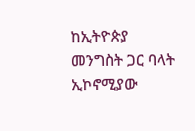ከኢትዮጵያ መንግስት ጋር ባላት ኢኮኖሚያው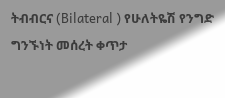ትብብርና (Bilateral ) የሁለትዬሽ የንግድ ግንኙነት መሰረት ቀጥታ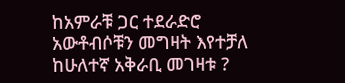ከአምራቹ ጋር ተደራድሮ አውቶብሶቹን መግዛት እየተቻለ ከሁለተኛ አቅራቢ መገዛቱ ?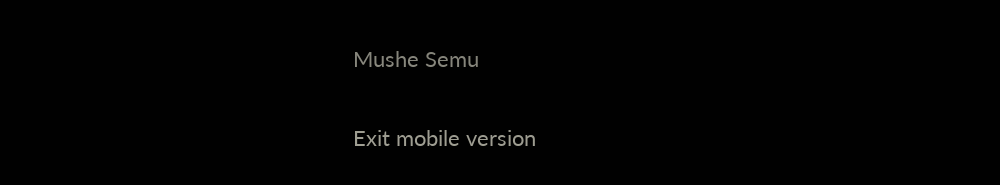Mushe Semu

Exit mobile version